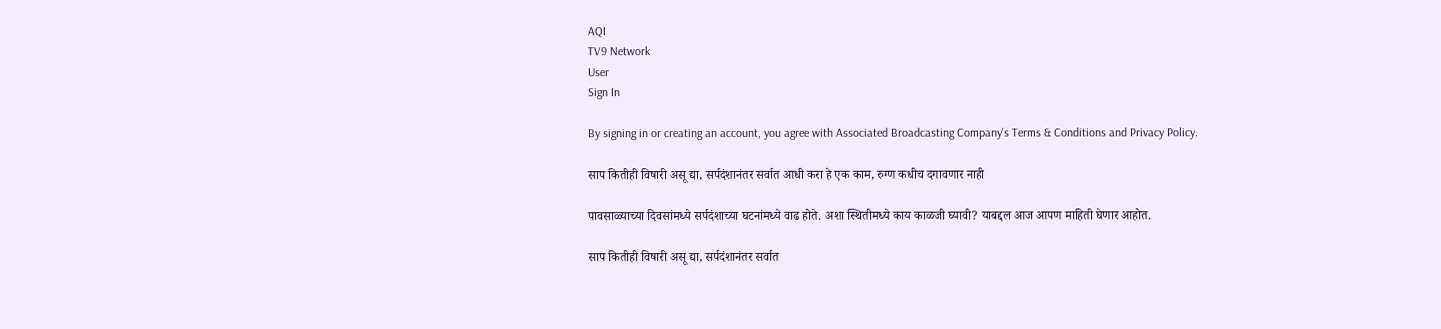AQI
TV9 Network
User
Sign In

By signing in or creating an account, you agree with Associated Broadcasting Company's Terms & Conditions and Privacy Policy.

साप कितीही विषारी असू द्या, सर्पदंशानंतर सर्वात आधी करा हे एक काम, रुग्ण कधीच दगावणार नाही

पावसाळ्याच्या दिवसांमध्ये सर्पदंशाच्या घटनांमध्ये वाढ होते. अशा स्थितीमध्ये काय काळजी घ्यावी? याबद्दल आज आपण माहिती घेणार आहोत.

साप कितीही विषारी असू द्या, सर्पदंशानंतर सर्वात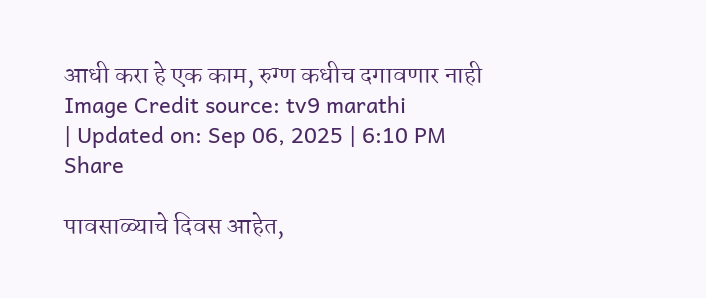आधी करा हे एक काम, रुग्ण कधीच दगावणार नाही
Image Credit source: tv9 marathi
| Updated on: Sep 06, 2025 | 6:10 PM
Share

पावसाळ्याचे दिवस आहेत,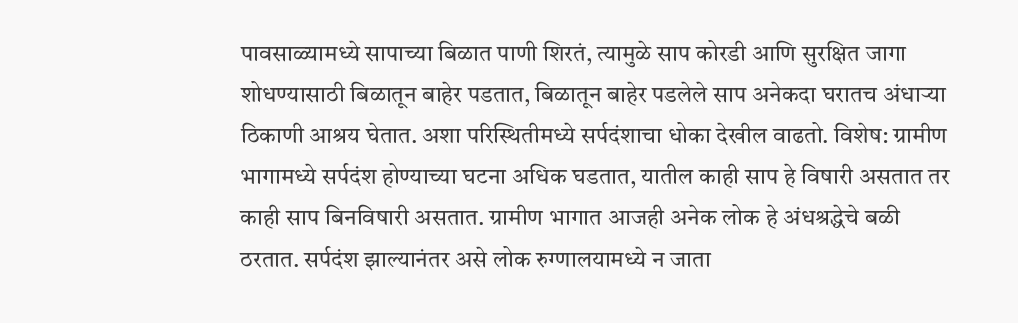पावसाळ्यामध्ये सापाच्या बिळात पाणी शिरतं, त्यामुळे साप कोरडी आणि सुरक्षित जागा शोधण्यासाठी बिळातून बाहेर पडतात, बिळातून बाहेर पडलेले साप अनेकदा घरातच अंधाऱ्या ठिकाणी आश्रय घेतात. अशा परिस्थितीमध्ये सर्पदंशाचा धोका देखील वाढतो. विशेष: ग्रामीण भागामध्ये सर्पदंश होण्याच्या घटना अधिक घडतात, यातील काही साप हे विषारी असतात तर काही साप बिनविषारी असतात. ग्रामीण भागात आजही अनेक लोक हे अंधश्रद्धेचे बळी ठरतात. सर्पदंश झाल्यानंतर असे लोक रुग्णालयामध्ये न जाता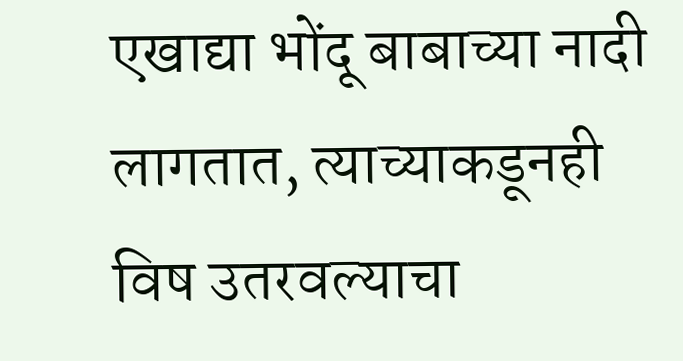एखाद्या भोंदू बाबाच्या नादी लागतात, त्याच्याकडूनही विष उतरवल्याचा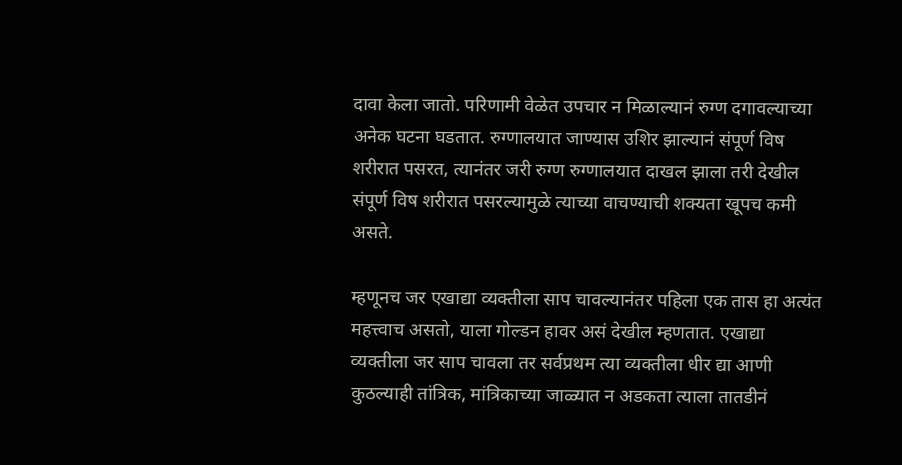दावा केला जातो. परिणामी वेळेत उपचार न मिळाल्यानं रुग्ण दगावल्याच्या अनेक घटना घडतात. रुग्णालयात जाण्यास उशिर झाल्यानं संपूर्ण विष शरीरात पसरत, त्यानंतर जरी रुग्ण रुग्णालयात दाखल झाला तरी देखील संपूर्ण विष शरीरात पसरल्यामुळे त्याच्या वाचण्याची शक्यता खूपच कमी असते.

म्हणूनच जर एखाद्या व्यक्तीला साप चावल्यानंतर पहिला एक तास हा अत्यंत महत्त्वाच असतो, याला गोल्डन हावर असं देखील म्हणतात. एखाद्या व्यक्तीला जर साप चावला तर सर्वप्रथम त्या व्यक्तीला धीर द्या आणी कुठल्याही तांत्रिक, मांत्रिकाच्या जाळ्यात न अडकता त्याला तातडीनं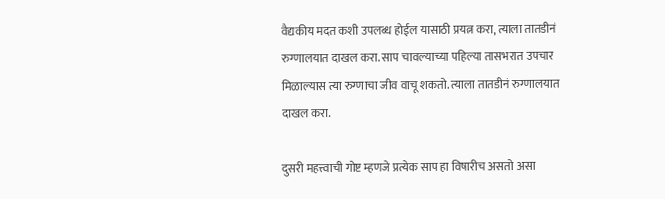वैद्यकीय मदत कशी उपलब्ध होईल यासाठी प्रयत्न करा, त्याला तातडीनं रुग्णालयात दाखल करा. साप चावल्याच्या पहिल्या तासभरात उपचार मिळाल्यास त्या रुग्णाचा जीव वाचू शकतो. त्याला तातडीनं रुग्णालयात दाखल करा.

दुसरी महत्त्वाची गोष्ट म्हणजे प्रत्येक साप हा विषारीच असतो असा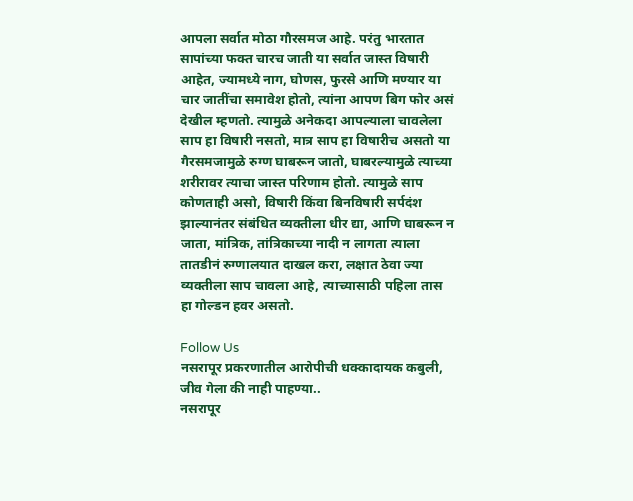आपला सर्वात मोठा गौरसमज आहे. परंतु भारतात सापांच्या फक्त चारच जाती या सर्वात जास्त विषारी आहेत, ज्यामध्ये नाग, घोणस, फुरसे आणि मण्यार या चार जातींचा समावेश होतो, त्यांना आपण बिग फोर असं देखील म्हणतो. त्यामुळे अनेकदा आपल्याला चावलेला साप हा विषारी नसतो, मात्र साप हा विषारीच असतो या गैरसमजामुळे रुग्ण घाबरून जातो, घाबरल्यामुळे त्याच्या शरीरावर त्याचा जास्त परिणाम होतो. त्यामुळे साप कोणताही असो, विषारी किंवा बिनविषारी सर्पदंश झाल्यानंतर संबंधित व्यक्तीला धीर द्या, आणि घाबरून न जाता, मांत्रिक, तांत्रिकाच्या नादी न लागता त्याला तातडीनं रुग्णालयात दाखल करा, लक्षात ठेवा ज्या व्यक्तीला साप चावला आहे, त्याच्यासाठी पहिला तास हा गोल्डन हवर असतो.

Follow Us
नसरापूर प्रकरणातील आरोपीची धक्कादायक कबुली, जीव गेला की नाही पाहण्या..
नसरापूर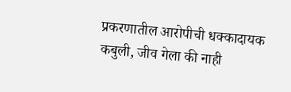प्रकरणातील आरोपीची धक्कादायक कबुली, जीव गेला की नाही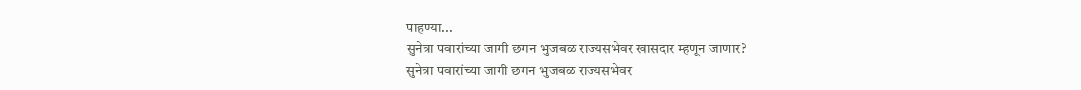पाहण्या...
सुनेत्रा पवारांच्या जागी छगन भुजबळ राज्यसभेवर खासदार म्हणून जाणार?
सुनेत्रा पवारांच्या जागी छगन भुजबळ राज्यसभेवर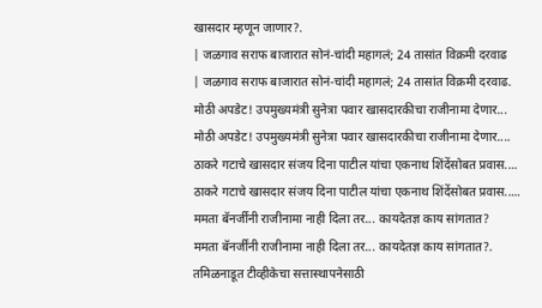खासदार म्हणून जाणार?.
| जळगाव सराफ बाजारात सोनं-चांदी महागलं; 24 तासांत विक्रमी दरवाढ
| जळगाव सराफ बाजारात सोनं-चांदी महागलं; 24 तासांत विक्रमी दरवाढ.
मोठी अपडेट! उपमुख्यमंत्री सुनेत्रा पवार खासदारकीचा राजीनामा देणार...
मोठी अपडेट! उपमुख्यमंत्री सुनेत्रा पवार खासदारकीचा राजीनामा देणार....
ठाकरे गटाचे खासदार संजय दिना पाटील यांचा एकनाथ शिंदेंसोबत प्रवास....
ठाकरे गटाचे खासदार संजय दिना पाटील यांचा एकनाथ शिंदेंसोबत प्रवास.....
ममता बॅनर्जींनी राजीनामा नाही दिला तर... कायदेतज्ञ काय सांगतात?
ममता बॅनर्जींनी राजीनामा नाही दिला तर... कायदेतज्ञ काय सांगतात?.
तमिळनाडूत टीव्हीकेचा सत्तास्थापनेसाठी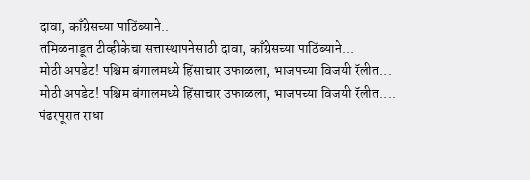दावा, काँग्रेसच्या पाठिंब्याने..
तमिळनाडूत टीव्हीकेचा सत्तास्थापनेसाठी दावा, काँग्रेसच्या पाठिंब्याने...
मोठी अपडेट! पश्चिम बंगालमध्ये हिंसाचार उफाळला, भाजपच्या विजयी रॅलीत...
मोठी अपडेट! पश्चिम बंगालमध्ये हिंसाचार उफाळला, भाजपच्या विजयी रॅलीत....
पंढरपूरात राधा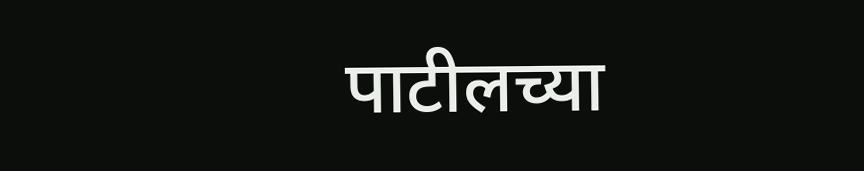पाटीलच्या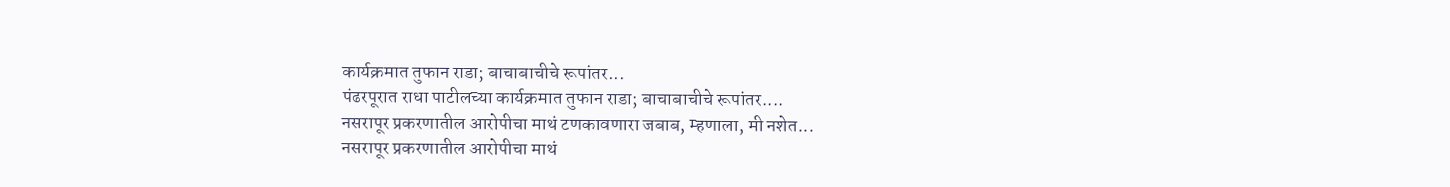कार्यक्रमात तुफान राडा; बाचाबाचीचे रूपांतर...
पंढरपूरात राधा पाटीलच्या कार्यक्रमात तुफान राडा; बाचाबाचीचे रूपांतर....
नसरापूर प्रकरणातील आरोपीचा माथं टणकावणारा जबाब, म्हणाला, मी नशेत...
नसरापूर प्रकरणातील आरोपीचा माथं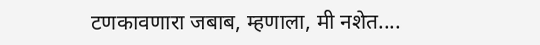टणकावणारा जबाब, म्हणाला, मी नशेत....